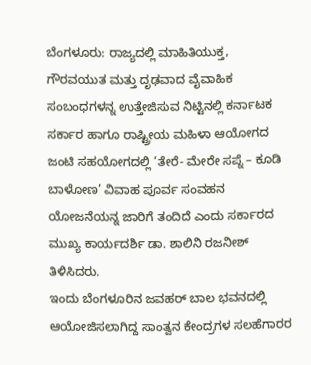ಬೆಂಗಳೂರು: ರಾಜ್ಯದಲ್ಲಿ ಮಾಹಿತಿಯುಕ್ತ, ಗೌರವಯುತ ಮತ್ತು ದೃಢವಾದ ವೈವಾಹಿಕ ಸಂಬಂಧಗಳನ್ನ ಉತ್ತೇಜಿಸುವ ನಿಟ್ಟಿನಲ್ಲಿ ಕರ್ನಾಟಕ ಸರ್ಕಾರ ಹಾಗೂ ರಾಷ್ಟ್ರೀಯ ಮಹಿಳಾ ಆಯೋಗದ ಜಂಟಿ ಸಹಯೋಗದಲ್ಲಿ ‘ತೇರೆ- ಮೇರೇ ಸಪ್ನೆ – ಕೂಡಿ ಬಾಳೋಣ’ ವಿವಾಹ ಪೂರ್ವ ಸಂವಹನ ಯೋಜನೆಯನ್ನ ಜಾರಿಗೆ ತಂದಿದೆ ಎಂದು ಸರ್ಕಾರದ ಮುಖ್ಯ ಕಾರ್ಯದರ್ಶಿ ಡಾ. ಶಾಲಿನಿ ರಜನೀಶ್ ತಿಳಿಸಿದರು.
ಇಂದು ಬೆಂಗಳೂರಿನ ಜವಹರ್ ಬಾಲ ಭವನದಲ್ಲಿ ಆಯೋಜಿಸಲಾಗಿದ್ದ ಸಾಂತ್ವನ ಕೇಂದ್ರಗಳ ಸಲಹೆಗಾರರ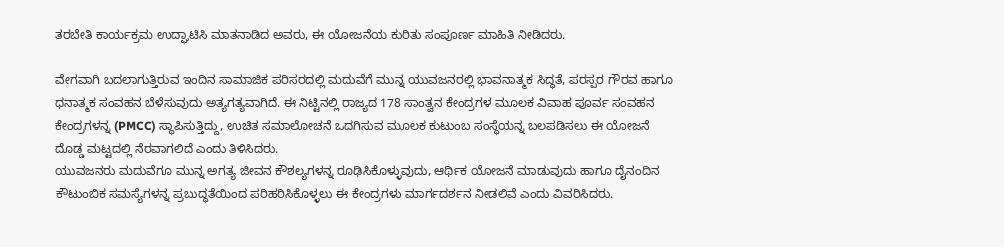ತರಬೇತಿ ಕಾರ್ಯಕ್ರಮ ಉದ್ಘಾಟಿಸಿ ಮಾತನಾಡಿದ ಅವರು, ಈ ಯೋಜನೆಯ ಕುರಿತು ಸಂಪೂರ್ಣ ಮಾಹಿತಿ ನೀಡಿದರು.

ವೇಗವಾಗಿ ಬದಲಾಗುತ್ತಿರುವ ಇಂದಿನ ಸಾಮಾಜಿಕ ಪರಿಸರದಲ್ಲಿ ಮದುವೆಗೆ ಮುನ್ನ ಯುವಜನರಲ್ಲಿ ಭಾವನಾತ್ಮಕ ಸಿದ್ಧತೆ, ಪರಸ್ಪರ ಗೌರವ ಹಾಗೂ ಧನಾತ್ಮಕ ಸಂವಹನ ಬೆಳೆಸುವುದು ಅತ್ಯಗತ್ಯವಾಗಿದೆ. ಈ ನಿಟ್ಟಿನಲ್ಲಿ ರಾಜ್ಯದ 178 ಸಾಂತ್ವನ ಕೇಂದ್ರಗಳ ಮೂಲಕ ವಿವಾಹ ಪೂರ್ವ ಸಂವಹನ ಕೇಂದ್ರಗಳನ್ನ (PMCC) ಸ್ಥಾಪಿಸುತ್ತಿದ್ದು, ಉಚಿತ ಸಮಾಲೋಚನೆ ಒದಗಿಸುವ ಮೂಲಕ ಕುಟುಂಬ ಸಂಸ್ಥೆಯನ್ನ ಬಲಪಡಿಸಲು ಈ ಯೋಜನೆ ದೊಡ್ಡ ಮಟ್ಟದಲ್ಲಿ ನೆರವಾಗಲಿದೆ ಎಂದು ತಿಳಿಸಿದರು.
ಯುವಜನರು ಮದುವೆಗೂ ಮುನ್ನ ಅಗತ್ಯ ಜೀವನ ಕೌಶಲ್ಯಗಳನ್ನ ರೂಢಿಸಿಕೊಳ್ಳುವುದು, ಆರ್ಥಿಕ ಯೋಜನೆ ಮಾಡುವುದು ಹಾಗೂ ದೈನಂದಿನ ಕೌಟುಂಬಿಕ ಸಮಸ್ಯೆಗಳನ್ನ ಪ್ರಬುದ್ಧತೆಯಿಂದ ಪರಿಹರಿಸಿಕೊಳ್ಳಲು ಈ ಕೇಂದ್ರಗಳು ಮಾರ್ಗದರ್ಶನ ನೀಡಲಿವೆ ಎಂದು ವಿವರಿಸಿದರು.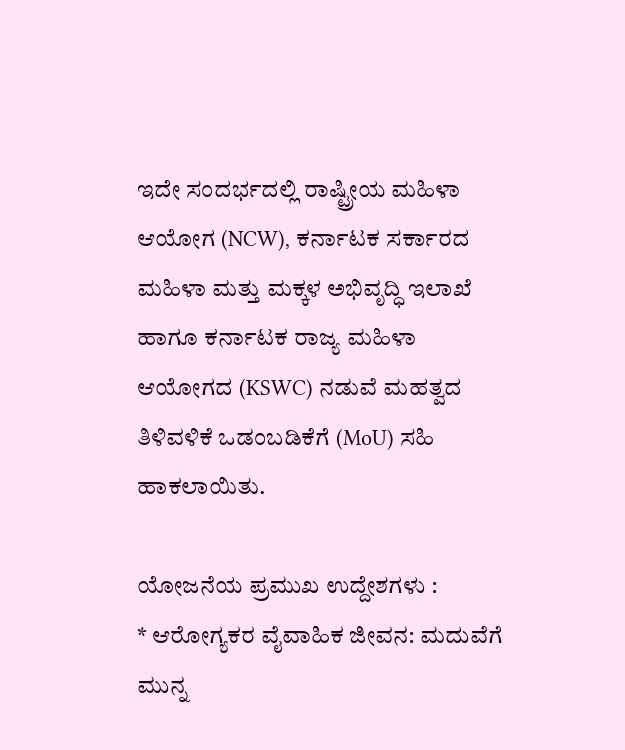ಇದೇ ಸಂದರ್ಭದಲ್ಲಿ ರಾಷ್ಟ್ರೀಯ ಮಹಿಳಾ ಆಯೋಗ (NCW), ಕರ್ನಾಟಕ ಸರ್ಕಾರದ ಮಹಿಳಾ ಮತ್ತು ಮಕ್ಕಳ ಅಭಿವೃದ್ಧಿ ಇಲಾಖೆ ಹಾಗೂ ಕರ್ನಾಟಕ ರಾಜ್ಯ ಮಹಿಳಾ ಆಯೋಗದ (KSWC) ನಡುವೆ ಮಹತ್ವದ ತಿಳಿವಳಿಕೆ ಒಡಂಬಡಿಕೆಗೆ (MoU) ಸಹಿ ಹಾಕಲಾಯಿತು.

ಯೋಜನೆಯ ಪ್ರಮುಖ ಉದ್ದೇಶಗಳು :
* ಆರೋಗ್ಯಕರ ವೈವಾಹಿಕ ಜೀವನ: ಮದುವೆಗೆ ಮುನ್ನ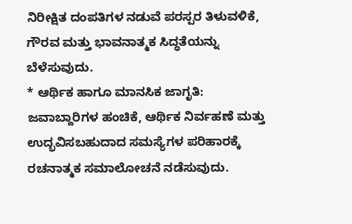ನಿರೀಕ್ಷಿತ ದಂಪತಿಗಳ ನಡುವೆ ಪರಸ್ಪರ ತಿಳುವಳಿಕೆ, ಗೌರವ ಮತ್ತು ಭಾವನಾತ್ಮಕ ಸಿದ್ಧತೆಯನ್ನು ಬೆಳೆಸುವುದು.
* ಆರ್ಥಿಕ ಹಾಗೂ ಮಾನಸಿಕ ಜಾಗೃತಿ: ಜವಾಬ್ದಾರಿಗಳ ಹಂಚಿಕೆ, ಆರ್ಥಿಕ ನಿರ್ವಹಣೆ ಮತ್ತು ಉದ್ಭವಿಸಬಹುದಾದ ಸಮಸ್ಯೆಗಳ ಪರಿಹಾರಕ್ಕೆ ರಚನಾತ್ಮಕ ಸಮಾಲೋಚನೆ ನಡೆಸುವುದು.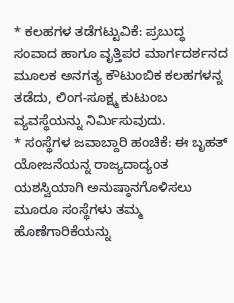* ಕಲಹಗಳ ತಡೆಗಟ್ಟುವಿಕೆ: ಪ್ರಬುದ್ಧ ಸಂವಾದ ಹಾಗೂ ವೃತ್ತಿಪರ ಮಾರ್ಗದರ್ಶನದ ಮೂಲಕ ಅನಗತ್ಯ ಕೌಟುಂಬಿಕ ಕಲಹಗಳನ್ನ ತಡೆದು, ಲಿಂಗ-ಸೂಕ್ಷ್ಮ ಕುಟುಂಬ ವ್ಯವಸ್ಥೆಯನ್ನು ನಿರ್ಮಿಸುವುದು.
* ಸಂಸ್ಥೆಗಳ ಜವಾಬ್ದಾರಿ ಹಂಚಿಕೆ: ಈ ಬೃಹತ್ ಯೋಜನೆಯನ್ನ ರಾಜ್ಯದಾದ್ಯಂತ ಯಶಸ್ವಿಯಾಗಿ ಅನುಷ್ಠಾನಗೊಳಿಸಲು ಮೂರೂ ಸಂಸ್ಥೆಗಳು ತಮ್ಮ ಹೊಣೆಗಾರಿಕೆಯನ್ನು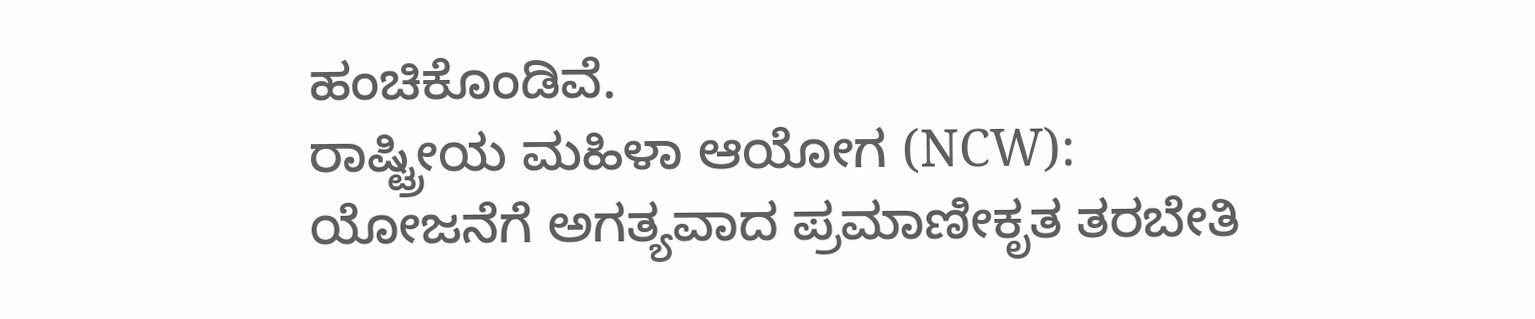ಹಂಚಿಕೊಂಡಿವೆ.
ರಾಷ್ಟ್ರೀಯ ಮಹಿಳಾ ಆಯೋಗ (NCW):
ಯೋಜನೆಗೆ ಅಗತ್ಯವಾದ ಪ್ರಮಾಣೀಕೃತ ತರಬೇತಿ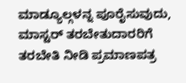ಮಾಡ್ಯೂಲ್ಗಳನ್ನ ಪೂರೈಸುವುದು, ಮಾಸ್ಟರ್ ತರಬೇತುದಾರರಿಗೆ ತರಬೇತಿ ನೀಡಿ ಪ್ರಮಾಣಪತ್ರ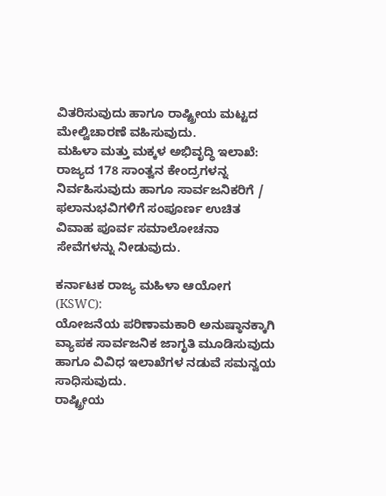ವಿತರಿಸುವುದು ಹಾಗೂ ರಾಷ್ಟ್ರೀಯ ಮಟ್ಟದ ಮೇಲ್ವಿಚಾರಣೆ ವಹಿಸುವುದು.
ಮಹಿಳಾ ಮತ್ತು ಮಕ್ಕಳ ಅಭಿವೃದ್ಧಿ ಇಲಾಖೆ:
ರಾಜ್ಯದ 178 ಸಾಂತ್ವನ ಕೇಂದ್ರಗಳನ್ನ ನಿರ್ವಹಿಸುವುದು ಹಾಗೂ ಸಾರ್ವಜನಿಕರಿಗೆ / ಫಲಾನುಭವಿಗಳಿಗೆ ಸಂಪೂರ್ಣ ಉಚಿತ ವಿವಾಹ ಪೂರ್ವ ಸಮಾಲೋಚನಾ ಸೇವೆಗಳನ್ನು ನೀಡುವುದು.

ಕರ್ನಾಟಕ ರಾಜ್ಯ ಮಹಿಳಾ ಆಯೋಗ (KSWC):
ಯೋಜನೆಯ ಪರಿಣಾಮಕಾರಿ ಅನುಷ್ಠಾನಕ್ಕಾಗಿ ವ್ಯಾಪಕ ಸಾರ್ವಜನಿಕ ಜಾಗೃತಿ ಮೂಡಿಸುವುದು ಹಾಗೂ ವಿವಿಧ ಇಲಾಖೆಗಳ ನಡುವೆ ಸಮನ್ವಯ ಸಾಧಿಸುವುದು.
ರಾಷ್ಟ್ರೀಯ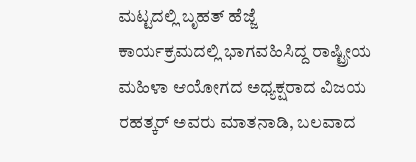ಮಟ್ಟದಲ್ಲಿ ಬೃಹತ್ ಹೆಜ್ಜೆ
ಕಾರ್ಯಕ್ರಮದಲ್ಲಿ ಭಾಗವಹಿಸಿದ್ದ ರಾಷ್ಟ್ರೀಯ ಮಹಿಳಾ ಆಯೋಗದ ಅಧ್ಯಕ್ಷರಾದ ವಿಜಯ ರಹತ್ಕರ್ ಅವರು ಮಾತನಾಡಿ, ಬಲವಾದ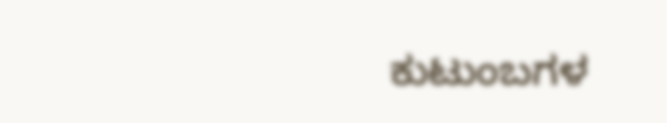ಕುಟುಂಬಗಳ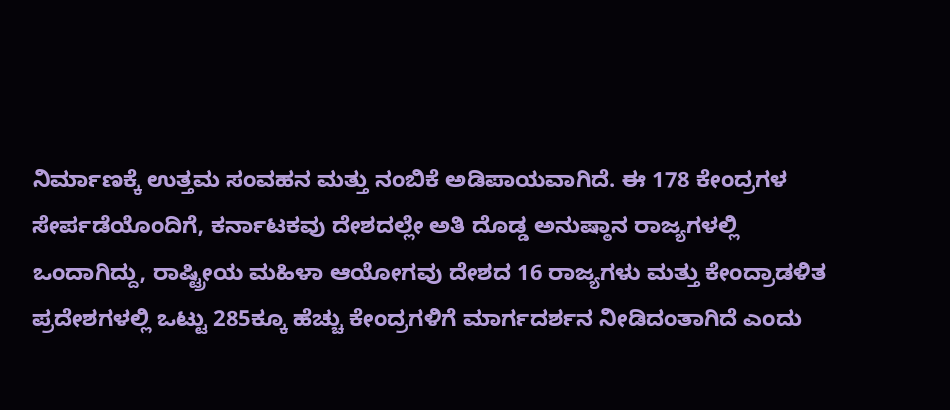ನಿರ್ಮಾಣಕ್ಕೆ ಉತ್ತಮ ಸಂವಹನ ಮತ್ತು ನಂಬಿಕೆ ಅಡಿಪಾಯವಾಗಿದೆ. ಈ 178 ಕೇಂದ್ರಗಳ ಸೇರ್ಪಡೆಯೊಂದಿಗೆ, ಕರ್ನಾಟಕವು ದೇಶದಲ್ಲೇ ಅತಿ ದೊಡ್ಡ ಅನುಷ್ಠಾನ ರಾಜ್ಯಗಳಲ್ಲಿ ಒಂದಾಗಿದ್ದು, ರಾಷ್ಟ್ರೀಯ ಮಹಿಳಾ ಆಯೋಗವು ದೇಶದ 16 ರಾಜ್ಯಗಳು ಮತ್ತು ಕೇಂದ್ರಾಡಳಿತ ಪ್ರದೇಶಗಳಲ್ಲಿ ಒಟ್ಟು 285ಕ್ಕೂ ಹೆಚ್ಚು ಕೇಂದ್ರಗಳಿಗೆ ಮಾರ್ಗದರ್ಶನ ನೀಡಿದಂತಾಗಿದೆ ಎಂದು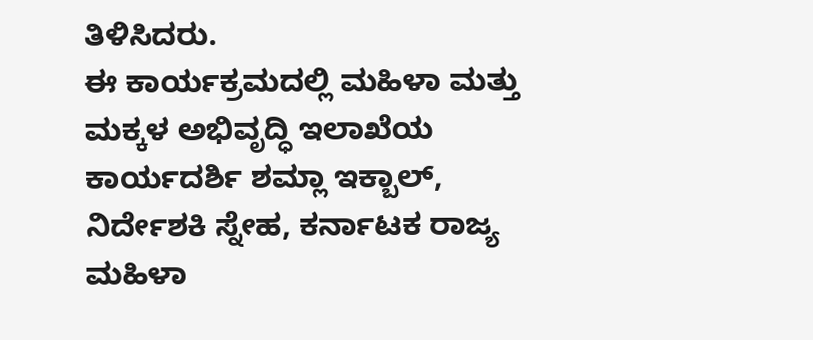ತಿಳಿಸಿದರು.
ಈ ಕಾರ್ಯಕ್ರಮದಲ್ಲಿ ಮಹಿಳಾ ಮತ್ತು ಮಕ್ಕಳ ಅಭಿವೃದ್ಧಿ ಇಲಾಖೆಯ ಕಾರ್ಯದರ್ಶಿ ಶಮ್ಲಾ ಇಕ್ಬಾಲ್, ನಿರ್ದೇಶಕಿ ಸ್ನೇಹ, ಕರ್ನಾಟಕ ರಾಜ್ಯ ಮಹಿಳಾ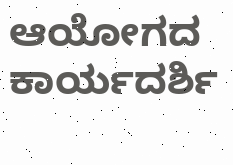ಆಯೋಗದ ಕಾರ್ಯದರ್ಶಿ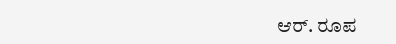ಆರ್. ರೂಪ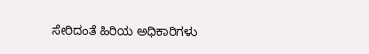ಸೇರಿದಂತೆ ಹಿರಿಯ ಅಧಿಕಾರಿಗಳು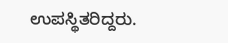ಉಪಸ್ಥಿತರಿದ್ದರು.